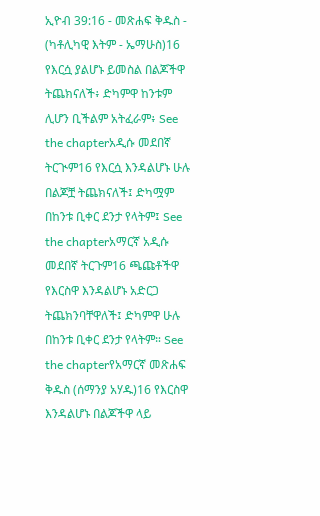ኢዮብ 39:16 - መጽሐፍ ቅዱስ - (ካቶሊካዊ እትም - ኤማሁስ)16 የእርሷ ያልሆኑ ይመስል በልጆችዋ ትጨክናለች፥ ድካምዋ ከንቱም ሊሆን ቢችልም አትፈራም፥ See the chapterአዲሱ መደበኛ ትርጒም16 የእርሷ እንዳልሆኑ ሁሉ በልጆቿ ትጨክናለች፤ ድካሟም በከንቱ ቢቀር ደንታ የላትም፤ See the chapterአማርኛ አዲሱ መደበኛ ትርጉም16 ጫጩቶችዋ የእርስዋ እንዳልሆኑ አድርጋ ትጨክንባቸዋለች፤ ድካምዋ ሁሉ በከንቱ ቢቀር ደንታ የላትም። See the chapterየአማርኛ መጽሐፍ ቅዱስ (ሰማንያ አሃዱ)16 የእርስዋ እንዳልሆኑ በልጆችዋ ላይ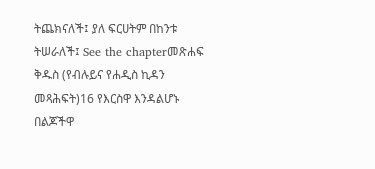ትጨክናለች፤ ያለ ፍርሀትም በከንቱ ትሠራለች፤ See the chapterመጽሐፍ ቅዱስ (የብሉይና የሐዲስ ኪዳን መጻሕፍት)16 የእርስዋ እንዳልሆኑ በልጆችዋ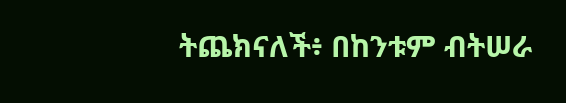ትጨክናለች፥ በከንቱም ብትሠራ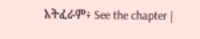አትፈራም፥ See the chapter |